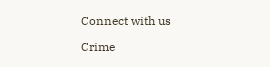Connect with us

Crime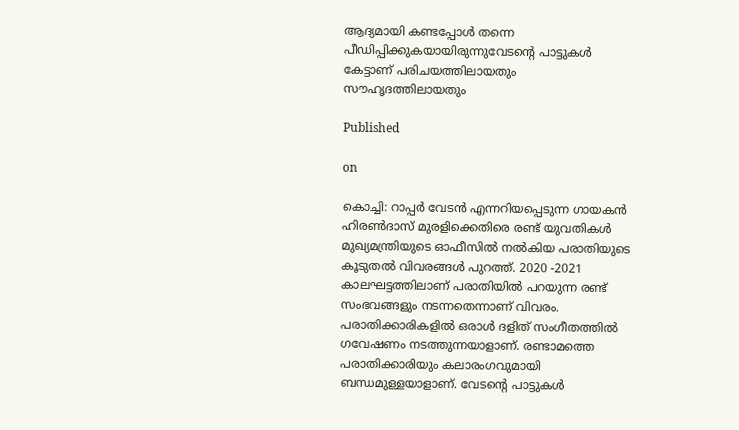ആദ്യമായി കണ്ടപ്പോൾ തന്നെ പീഡിപ്പിക്കുകയായിരുന്നുവേടന്റെ പാട്ടുകൾ കേട്ടാണ് പരിചയത്തിലായതും സൗഹൃദത്തിലായതും

Published

on

കൊച്ചി: റാപ്പർ വേടൻ എന്നറിയപ്പെടുന്ന ഗായകൻ ഹിരൺദാസ് മുരളിക്കെതിരെ രണ്ട് യുവതികൾ മുഖ്യമന്ത്രിയുടെ ഓഫീസിൽ നൽകിയ പരാതിയുടെ കൂടുതൽ വിവരങ്ങൾ പുറത്ത്. 2020 -2021 കാലഘട്ടത്തിലാണ് പരാതിയിൽ പറയുന്ന രണ്ട് സംഭവങ്ങളും നടന്നതെന്നാണ് വിവരം. പരാതിക്കാരികളിൽ ഒരാൾ ദളിത് സംഗീതത്തിൽ ഗവേഷണം നടത്തുന്നയാളാണ്. രണ്ടാമത്തെ പരാതിക്കാരിയും കലാരംഗവുമായി ബന്ധമുള്ളയാളാണ്. വേടന്റെ പാട്ടുകൾ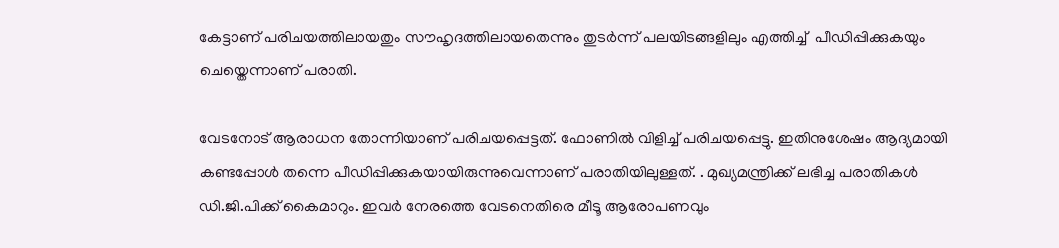കേട്ടാണ് പരിചയത്തിലായതും സൗഹൃദത്തിലായതെന്നും തുടർന്ന് പലയിടങ്ങളിലും എത്തിച്ച്  പീഡിപ്പിക്കുകയും ചെയ്തെന്നാണ് പരാതി.

വേടനോട് ആരാധന തോന്നിയാണ് പരിചയപ്പെട്ടത്. ഫോണിൽ വിളിച്ച് പരിചയപ്പെട്ടു. ഇതിനുശേഷം ആദ്യമായി കണ്ടപ്പോൾ തന്നെ പീഡിപ്പിക്കുകയായിരുന്നുവെന്നാണ് പരാതിയിലുള്ളത്. . മുഖ്യമന്ത്രിക്ക് ലഭിച്ച പരാതികൾ ഡി.ജി.പിക്ക് കൈമാറും. ഇവർ നേരത്തെ വേടനെതിരെ മീടൂ ആരോപണവും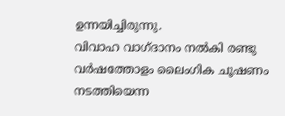ഉന്നയിച്ചിരുന്നു.
വിവാഹ വാഗ്ദാനം നൽകി രണ്ടു വർഷത്തോളം ലൈംഗിക ചൂഷണം നടത്തിയെന്ന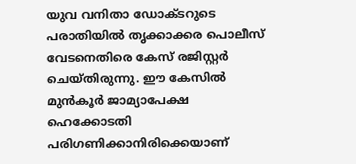യുവ വനിതാ ഡോക്‌ടറുടെ പരാതിയിൽ തൃക്കാക്കര പൊലീസ് വേടനെതിരെ കേസ് രജിസ്റ്റർ ചെയ്തിരുന്നു. ഈ കേസിൽ മുൻകൂർ ജാമ്യാപേക്ഷ  ഹെക്കോടതി പരിഗണിക്കാനിരിക്കെയാണ്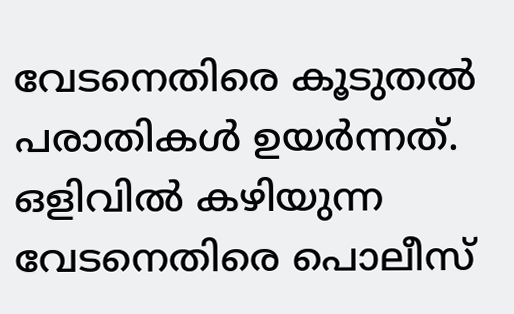വേടനെതിരെ കൂടുതൽ പരാതികൾ ഉയർന്നത്. ഒളിവിൽ കഴിയുന്ന വേടനെതിരെ പൊലീസ്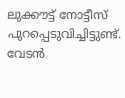ലുക്കൗട്ട് നോട്ടീസ് പുറപ്പെടുവിച്ചിട്ടുണ്ട്. വേടൻ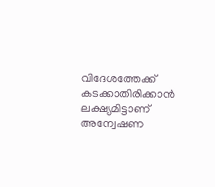വിദേശത്തേക്ക് കടക്കാതിരിക്കാൻ ലക്ഷ്യമിട്ടാണ് അന്വേഷണ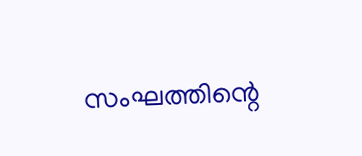സംഘത്തിന്റെ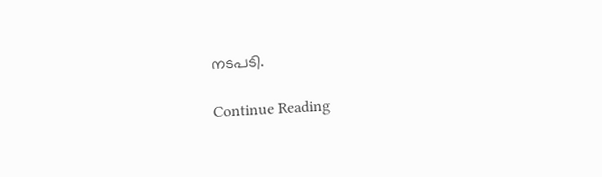നടപടി.

Continue Reading